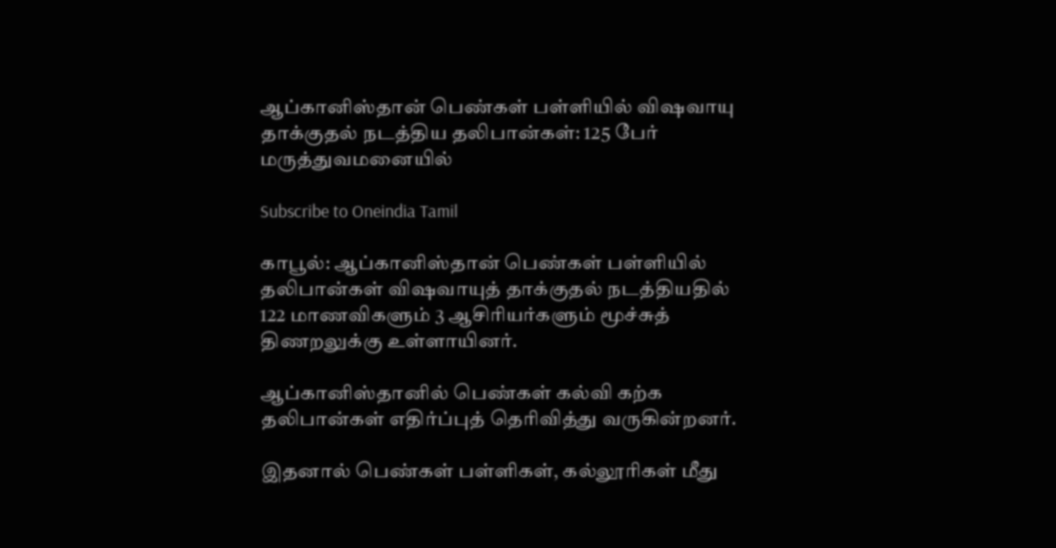ஆப்கானிஸ்தான் பெண்கள் பள்ளியில் விஷவாயு தாக்குதல் நடத்திய தலிபான்கள்: 125 பேர் மருத்துவமனையில்

Subscribe to Oneindia Tamil

காபூல்: ஆப்கானிஸ்தான் பெண்கள் பள்ளியில் தலிபான்கள் விஷவாயுத் தாக்குதல் நடத்தியதில் 122 மாணவிகளும் 3 ஆசிரியர்களும் மூச்சுத் திணறலுக்கு உள்ளாயினர்.

ஆப்கானிஸ்தானில் பெண்கள் கல்வி கற்க தலிபான்கள் எதிர்ப்புத் தெரிவித்து வருகின்றனர்.

இதனால் பெண்கள் பள்ளிகள், கல்லூரிகள் மீது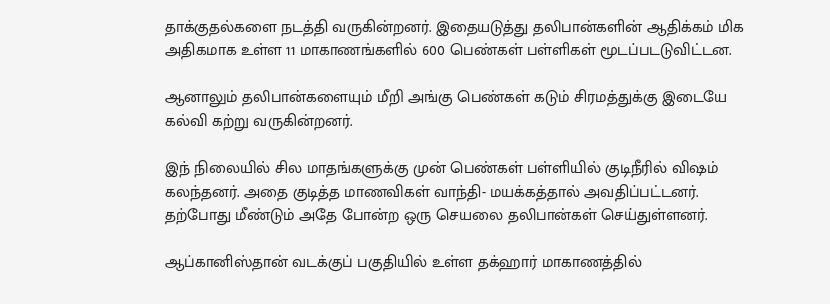தாக்குதல்களை நடத்தி வருகின்றனர். இதையடுத்து தலிபான்களின் ஆதிக்கம் மிக அதிகமாக உள்ள 11 மாகாணங்களில் 600 பெண்கள் பள்ளிகள் மூடப்படடுவிட்டன.

ஆனாலும் தலிபான்களையும் மீறி அங்கு பெண்கள் கடும் சிரமத்துக்கு இடையே கல்வி கற்று வருகின்றனர்.

இந் நிலையில் சில மாதங்களுக்கு முன் பெண்கள் பள்ளியில் குடிநீரில் விஷம் கலந்தனர். அதை குடித்த மாணவிகள் வாந்தி- மயக்கத்தால் அவதிப்பட்டனர். தற்போது மீண்டும் அதே போன்ற ஒரு செயலை தலிபான்கள் செய்துள்ளனர்.

ஆப்கானிஸ்தான் வடக்குப் பகுதியில் உள்ள தக்ஹார் மாகாணத்தில்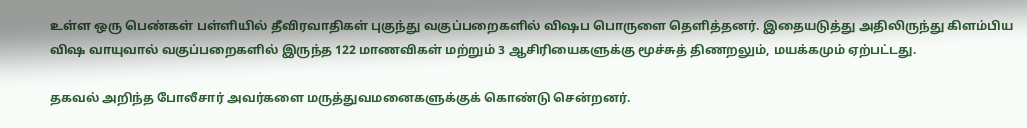உள்ள ஒரு பெண்கள் பள்ளியில் தீவிரவாதிகள் புகுந்து வகுப்பறைகளில் விஷப பொருளை தெளித்தனர். இதையடுத்து அதிலிருந்து கிளம்பிய விஷ வாயுவால் வகுப்பறைகளில் இருந்த 122 மாணவிகள் மற்றும் 3 ஆசிரியைகளுக்கு மூச்சுத் திணறலும், மயக்கமும் ஏற்பட்டது.

தகவல் அறிந்த போலீசார் அவர்களை மருத்துவமனைகளுக்குக் கொண்டு சென்றனர்.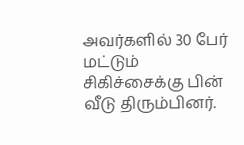அவர்களில் 30 பேர் மட்டும் சிகிச்சைக்கு பின் வீடு திரும்பினர்.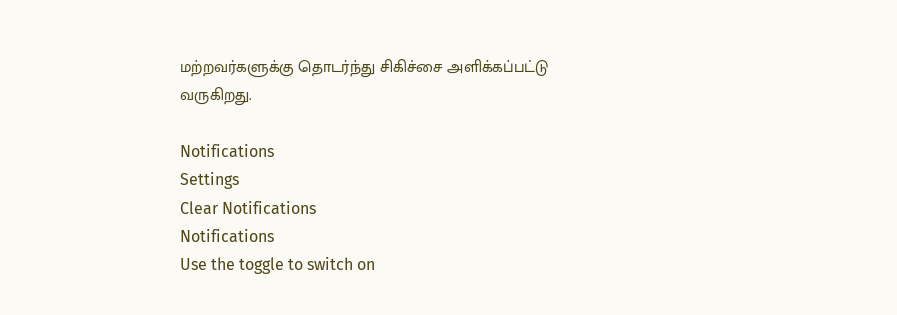மற்றவர்களுக்கு தொடர்ந்து சிகிச்சை அளிக்கப்பட்டு வருகிறது.

Notifications
Settings
Clear Notifications
Notifications
Use the toggle to switch on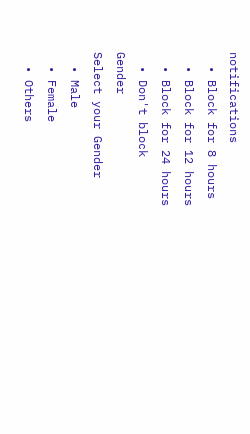notifications
  • Block for 8 hours
  • Block for 12 hours
  • Block for 24 hours
  • Don't block
Gender
Select your Gender
  • Male
  • Female
  • Others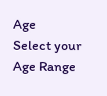Age
Select your Age Range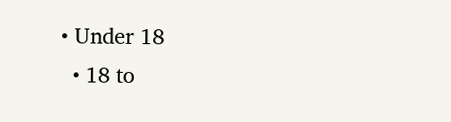• Under 18
  • 18 to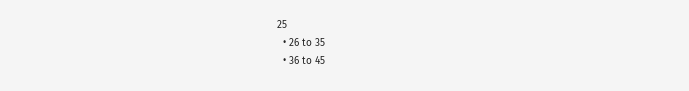25
  • 26 to 35
  • 36 to 45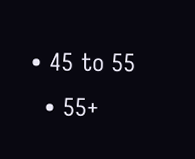• 45 to 55
  • 55+